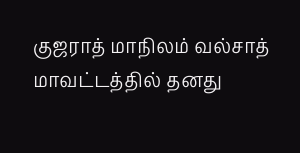குஜராத் மாநிலம் வல்சாத் மாவட்டத்தில் தனது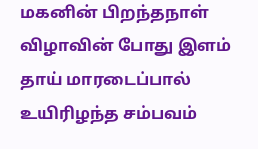மகனின் பிறந்தநாள் விழாவின் போது இளம் தாய் மாரடைப்பால் உயிரிழந்த சம்பவம்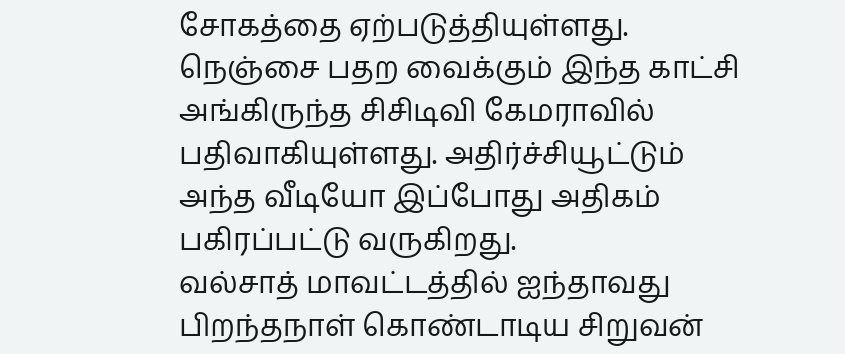சோகத்தை ஏற்படுத்தியுள்ளது. நெஞ்சை பதற வைக்கும் இந்த காட்சி அங்கிருந்த சிசிடிவி கேமராவில் பதிவாகியுள்ளது. அதிர்ச்சியூட்டும் அந்த வீடியோ இப்போது அதிகம் பகிரப்பட்டு வருகிறது.
வல்சாத் மாவட்டத்தில் ஐந்தாவது பிறந்தநாள் கொண்டாடிய சிறுவன்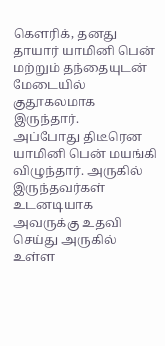கௌரிக், தனது தாயார் யாமினி பென் மற்றும் தந்தையுடன் மேடையில் குதூகலமாக இருந்தார்.
அப்போது திடீரென யாமினி பென் மயங்கி விழுந்தார். அருகில் இருந்தவர்கள் உடனடியாக அவருக்கு உதவி செய்து அருகில் உள்ள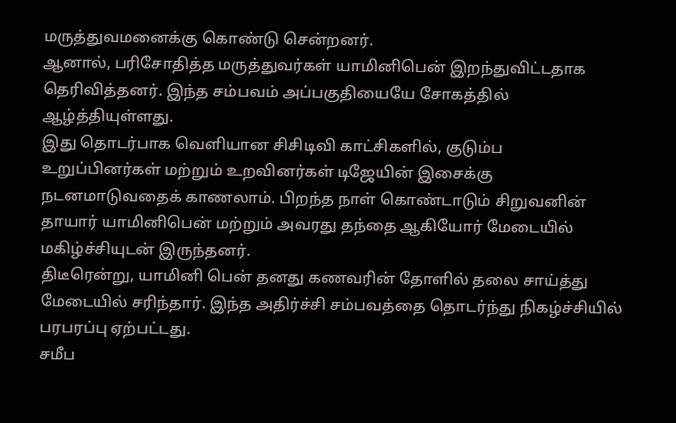மருத்துவமனைக்கு கொண்டு சென்றனர்.
ஆனால், பரிசோதித்த மருத்துவர்கள் யாமினிபென் இறந்துவிட்டதாக தெரிவித்தனர். இந்த சம்பவம் அப்பகுதியையே சோகத்தில் ஆழ்த்தியுள்ளது.
இது தொடர்பாக வெளியான சிசிடிவி காட்சிகளில், குடும்ப உறுப்பினர்கள் மற்றும் உறவினர்கள் டிஜேயின் இசைக்கு நடனமாடுவதைக் காணலாம். பிறந்த நாள் கொண்டாடும் சிறுவனின் தாயார் யாமினிபென் மற்றும் அவரது தந்தை ஆகியோர் மேடையில் மகிழ்ச்சியுடன் இருந்தனர்.
திடீரென்று, யாமினி பென் தனது கணவரின் தோளில் தலை சாய்த்து மேடையில் சரிந்தார். இந்த அதிர்ச்சி சம்பவத்தை தொடர்ந்து நிகழ்ச்சியில் பரபரப்பு ஏற்பட்டது.
சமீப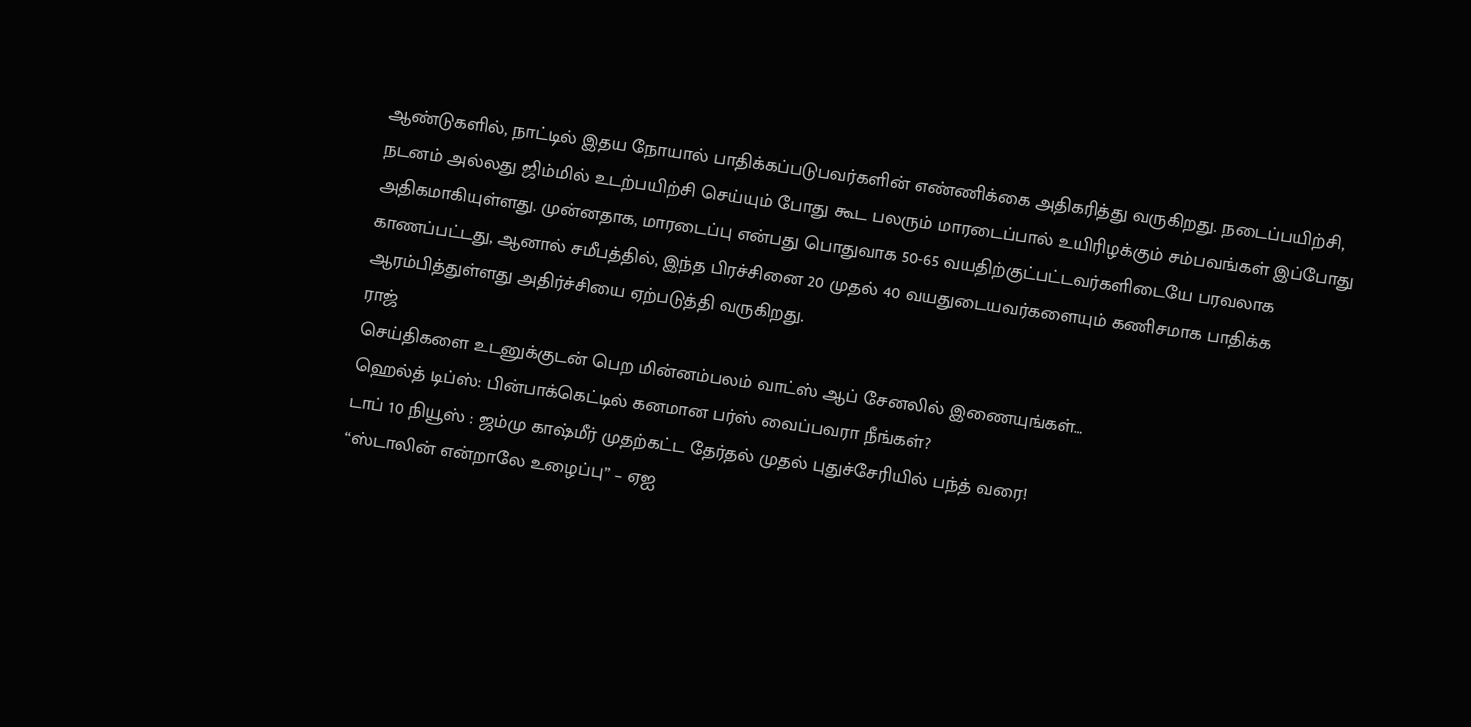ஆண்டுகளில், நாட்டில் இதய நோயால் பாதிக்கப்படுபவர்களின் எண்ணிக்கை அதிகரித்து வருகிறது. நடைப்பயிற்சி, நடனம் அல்லது ஜிம்மில் உடற்பயிற்சி செய்யும் போது கூட பலரும் மாரடைப்பால் உயிரிழக்கும் சம்பவங்கள் இப்போது அதிகமாகியுள்ளது. முன்னதாக, மாரடைப்பு என்பது பொதுவாக 50-65 வயதிற்குட்பட்டவர்களிடையே பரவலாக காணப்பட்டது, ஆனால் சமீபத்தில், இந்த பிரச்சினை 20 முதல் 40 வயதுடையவர்களையும் கணிசமாக பாதிக்க ஆரம்பித்துள்ளது அதிர்ச்சியை ஏற்படுத்தி வருகிறது.
ராஜ்
செய்திகளை உடனுக்குடன் பெற மின்னம்பலம் வாட்ஸ் ஆப் சேனலில் இணையுங்கள்…
ஹெல்த் டிப்ஸ்: பின்பாக்கெட்டில் கனமான பர்ஸ் வைப்பவரா நீங்கள்?
டாப் 10 நியூஸ் : ஜம்மு காஷ்மீர் முதற்கட்ட தேர்தல் முதல் புதுச்சேரியில் பந்த் வரை!
“ஸ்டாலின் என்றாலே உழைப்பு” – ஏஐ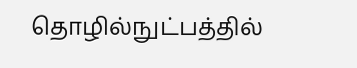தொழில்நுட்பத்தில்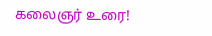கலைஞர் உரை!